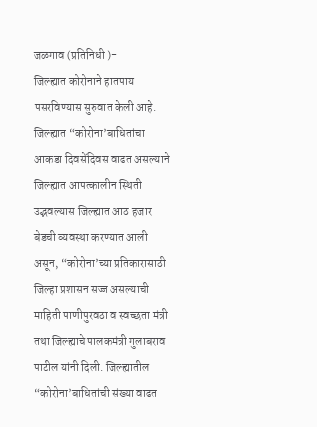जळगाव (प्रतिनिधी )-
जिल्ह्यात कोरोनाने हातपाय पसरविण्यास सुरुवात केली आहे. जिल्ह्यात “कोरोना’बाधितांचा आकडा दिवसेंदिवस वाढत असल्याने जिल्ह्यात आपत्कालीन स्थिती उद्भवल्यास जिल्ह्यात आठ हजार बेडची व्यवस्था करण्यात आली असून, “कोरोना’च्या प्रतिकारासाठी जिल्हा प्रशासन सज्ज असल्याची माहिती पाणीपुरवठा व स्वच्छता मंत्री तथा जिल्ह्याचे पालकमंत्री गुलाबराव पाटील यांनी दिली. जिल्ह्यातील “कोरोना’बाधितांची संख्या वाढत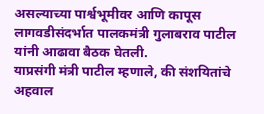असल्याच्या पार्श्वभूमीवर आणि कापूस लागवडीसंदर्भात पालकमंत्री गुलाबराव पाटील यांनी आढावा बैठक घेतली.
याप्रसंगी मंत्री पाटील म्हणाले, की संशयितांचे अहवाल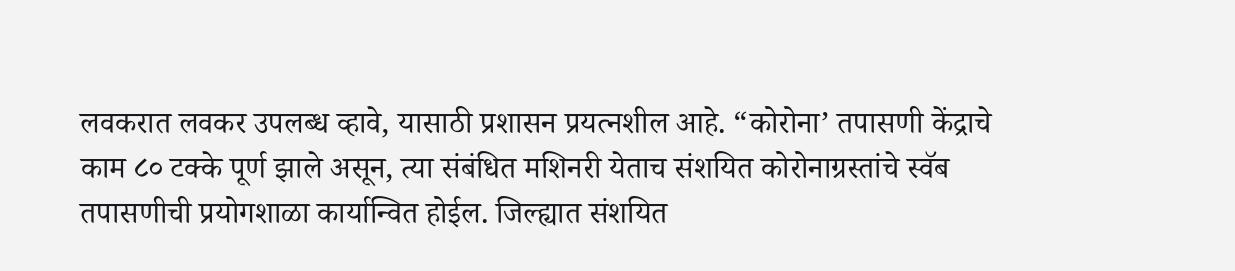लवकरात लवकर उपलब्ध व्हावे, यासाठी प्रशासन प्रयत्नशील आहे. “कोरोना’ तपासणी केंद्राचे काम ८० टक्के पूर्ण झाले असून, त्या संबंधित मशिनरी येताच संशयित कोरोनाग्रस्तांचे स्वॅब तपासणीची प्रयोगशाळा कार्यान्वित होईल. जिल्ह्यात संशयित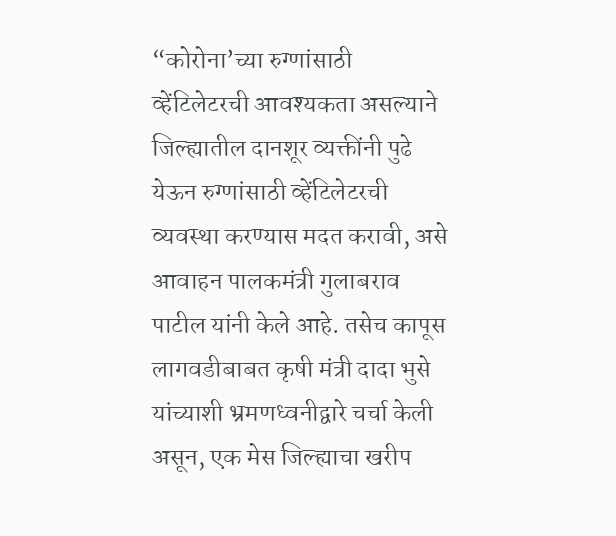“कोरोना’च्या रुग्णांसाठी व्हेंटिलेटरची आवश्यकता असल्याने जिल्ह्यातील दानशूर व्यक्तींनी पुढे येऊन रुग्णांसाठी व्हेंटिलेटरची व्यवस्था करण्यास मदत करावी, असे आवाहन पालकमंत्री गुलाबराव पाटील यांनी केले आहे. तसेच कापूस लागवडीबाबत कृषी मंत्री दादा भुसे यांच्याशी भ्रमणध्वनीद्वारे चर्चा केली असून, एक मेस जिल्ह्याचा खरीप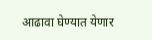आढावा घेण्यात येणार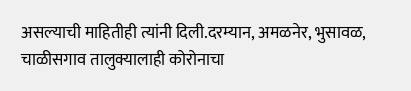असल्याची माहितीही त्यांनी दिली.दरम्यान, अमळनेर, भुसावळ, चाळीसगाव तालुक्यालाही कोरोनाचा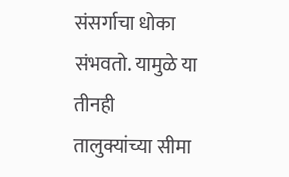संसर्गाचा धोका संभवतो. यामुळे या तीनही तालुक्यांच्या सीमा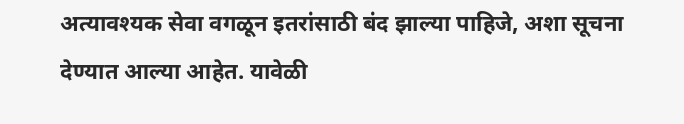अत्यावश्यक सेवा वगळून इतरांसाठी बंद झाल्या पाहिजे, अशा सूचना देण्यात आल्या आहेत. यावेळी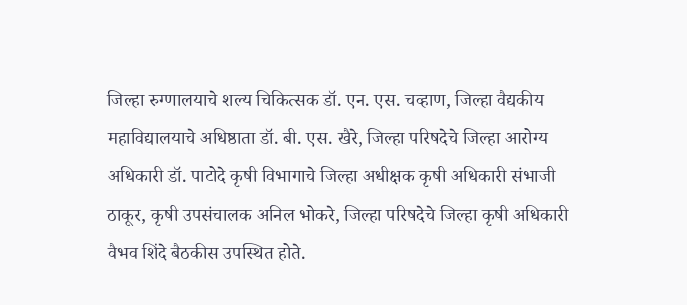जिल्हा रुग्णालयाचे शल्य चिकित्सक डॉ. एन. एस. चव्हाण, जिल्हा वैद्यकीय महाविद्यालयाचे अधिष्ठाता डॉ. बी. एस. खैरे, जिल्हा परिषदेचे जिल्हा आरोग्य अधिकारी डॉ. पाटोदे कृषी विभागाचे जिल्हा अधीक्षक कृषी अधिकारी संभाजी ठाकूर, कृषी उपसंचालक अनिल भोकरे, जिल्हा परिषदेचे जिल्हा कृषी अधिकारी वैभव शिंदे बैठकीस उपस्थित होते.